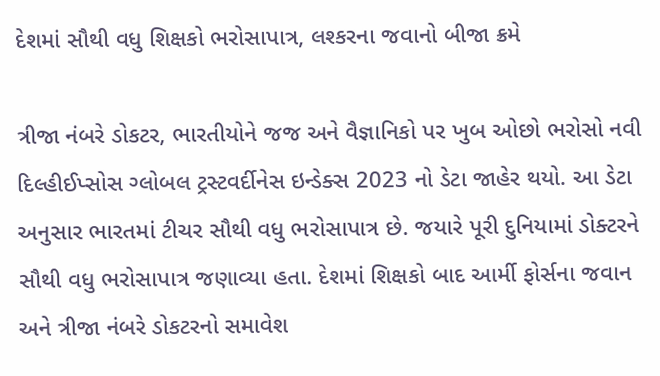દેશમાં સૌથી વધુ શિક્ષકો ભરોસાપાત્ર, લશ્કરના જવાનો બીજા ક્રમે

ત્રીજા નંબરે ડોકટર, ભારતીયોને જજ અને વૈજ્ઞાનિકો પર ખુબ ઓછો ભરોસો નવી દિલ્હીઈપ્સોસ ગ્લોબલ ટ્રસ્ટવર્દીનેસ ઇન્ડેક્સ 2023 નો ડેટા જાહેર થયો. આ ડેટા અનુસાર ભારતમાં ટીચર સૌથી વધુ ભરોસાપાત્ર છે. જયારે પૂરી દુનિયામાં ડોક્ટરને સૌથી વધુ ભરોસાપાત્ર જણાવ્યા હતા. દેશમાં શિક્ષકો બાદ આર્મી ફોર્સના જવાન અને ત્રીજા નંબરે ડોકટરનો સમાવેશ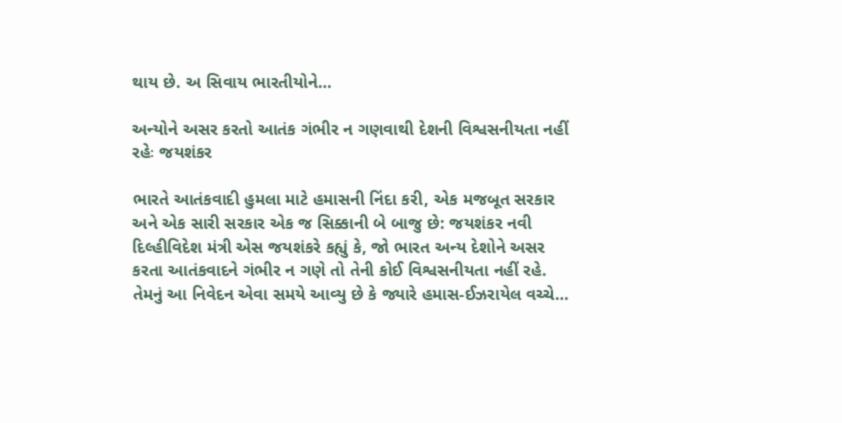થાય છે. અ સિવાય ભારતીયોને…

અન્યોને અસર કરતો આતંક ગંભીર ન ગણવાથી દેશની વિશ્વસનીયતા નહીં રહેઃ જયશંકર

ભારતે આતંકવાદી હુમલા માટે હમાસની નિંદા કરી, એક મજબૂત સરકાર અને એક સારી સરકાર એક જ સિક્કાની બે બાજુ છે: જયશંકર નવી દિલ્હીવિદેશ મંત્રી એસ જયશંકરે કહ્યું કે, જો ભારત અન્ય દેશોને અસર કરતા આતંકવાદને ગંભીર ન ગણે તો તેની કોઈ વિશ્વસનીયતા નહીં રહે. તેમનું આ નિવેદન એવા સમયે આવ્યુ છે કે જ્યારે હમાસ-ઈઝરાયેલ વચ્ચે…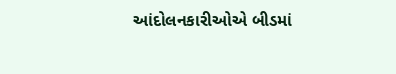આંદોલનકારીઓએ બીડમાં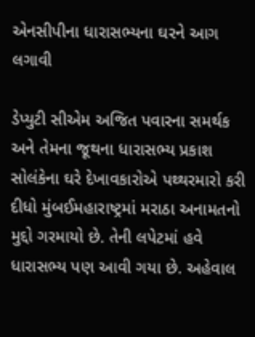એનસીપીના ધારાસભ્યના ઘરને આગ લગાવી

ડેપ્યુટી સીએમ અજિત પવારના સમર્થક અને તેમના જૂથના ધારાસભ્ય પ્રકાશ સોલંકેના ઘરે દેખાવકારોએ પથ્થરમારો કરી દીધો મુંબઈમહારાષ્ટ્રમાં મરાઠા અનામતનો મુદ્દો ગરમાયો છે. તેની લપેટમાં હવે ધારાસભ્ય પણ આવી ગયા છે. અહેવાલ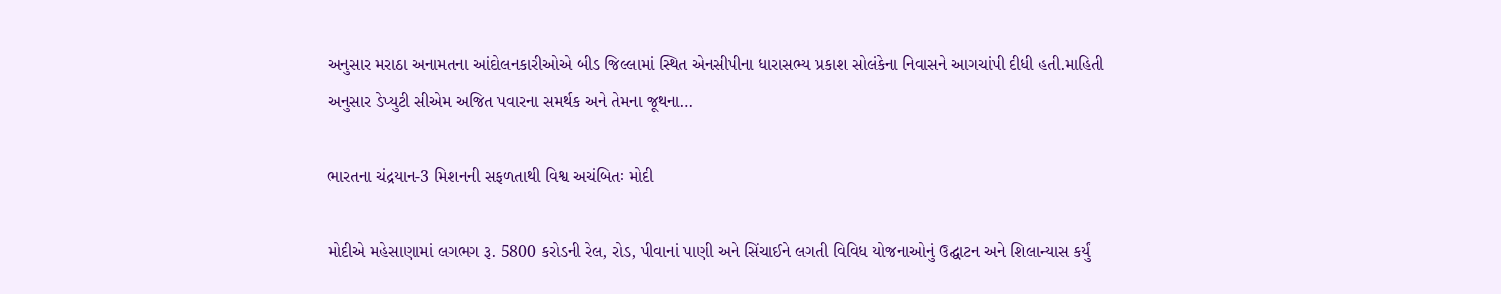અનુસાર મરાઠા અનામતના આંદોલનકારીઓએ બીડ જિલ્લામાં સ્થિત એનસીપીના ધારાસભ્ય પ્રકાશ સોલંકેના નિવાસને આગચાંપી દીધી હતી.માહિતી અનુસાર ડેપ્યુટી સીએમ અજિત પવારના સમર્થક અને તેમના જૂથના…

ભારતના ચંદ્રયાન-3 મિશનની સફળતાથી વિશ્વ અચંબિતઃ મોદી

મોદીએ મહેસાણામાં લગભગ રૂ. 5800 કરોડની રેલ, રોડ, પીવાનાં પાણી અને સિંચાઈને લગતી વિવિધ યોજનાઓનું ઉદ્ઘાટન અને શિલાન્યાસ કર્યું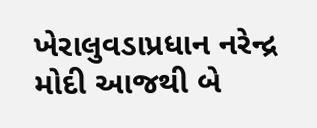ખેરાલુવડાપ્રધાન નરેન્દ્ર મોદી આજથી બે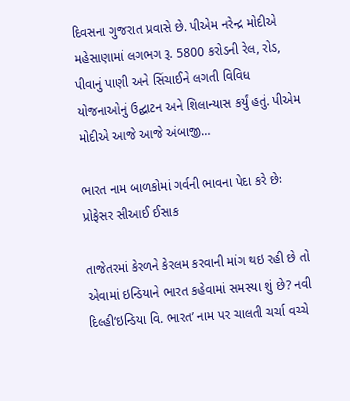દિવસના ગુજરાત પ્રવાસે છે. પીએમ નરેન્દ્ર મોદીએ મહેસાણામાં લગભગ રૂ. 5800 કરોડની રેલ, રોડ, પીવાનું પાણી અને સિંચાઈને લગતી વિવિધ યોજનાઓનું ઉદ્ઘાટન અને શિલાન્યાસ કર્યું હતું. પીએમ મોદીએ આજે આજે અંબાજી…

ભારત નામ બાળકોમાં ગર્વની ભાવના પેદા કરે છેઃ પ્રોફેસર સીઆઈ ઈસાક

તાજેતરમાં કેરળને કેરલમ કરવાની માંગ થઇ રહી છે તો એવામાં ઇન્ડિયાને ભારત કહેવામાં સમસ્યા શું છે? નવી દિલ્હી‘ઇન્ડિયા વિ. ભારત’ નામ પર ચાલતી ચર્ચા વચ્ચે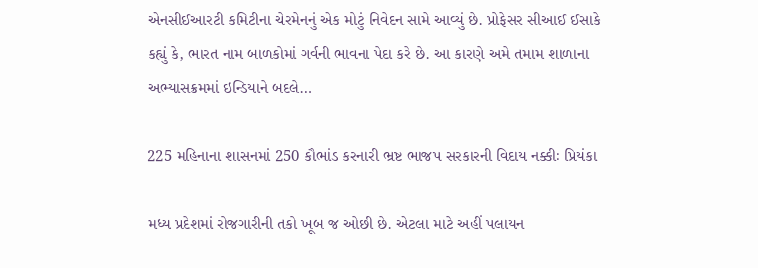એનસીઈઆરટી કમિટીના ચેરમેનનું એક મોટું નિવેદન સામે આવ્યું છે. પ્રોફેસર સીઆઈ ઈસાકે કહ્યું કે, ભારત નામ બાળકોમાં ગર્વની ભાવના પેદા કરે છે. આ કારણે અમે તમામ શાળાના અભ્યાસક્રમમાં ઇન્ડિયાને બદલે…

225 મહિનાના શાસનમાં 250 કૌભાંડ કરનારી ભ્રષ્ટ ભાજપ સરકારની વિદાય નક્કીઃ પ્રિયંકા

મધ્ય પ્રદેશમાં રોજગારીની તકો ખૂબ જ ઓછી છે. એટલા માટે અહીં પલાયન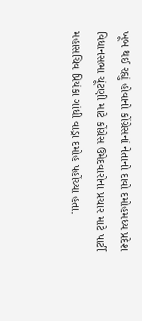ખૂબ થઈ રહ્યું હોવાનો કોંગ્રેસનાં નેતાનો દાવો દમોહમધ્ય પ્રદેશ વિધાનસભા ચૂંટણી માટે કોંગ્રેસ ઉમેદવારોના પ્રચાર માટે પાર્ટી મહાસચિવ પ્રિયંકા ગાંધી વાડ્રા દમોહ પહોંચ્યા હતા.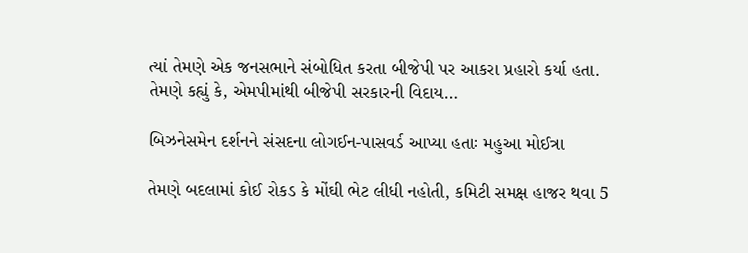ત્યાં તેમણે એક જનસભાને સંબોધિત કરતા બીજેપી પર આકરા પ્રહારો કર્યા હતા. તેમણે કહ્યું કે, એમપીમાંથી બીજેપી સરકારની વિદાય…

બિઝનેસમેન દર્શનને સંસદના લોગઈન-પાસવર્ડ આપ્યા હતાઃ મહુઆ મોઈત્રા

તેમણે બદલામાં કોઈ રોકડ કે મોંઘી ભેટ લીધી નહોતી, કમિટી સમક્ષ હાજર થવા 5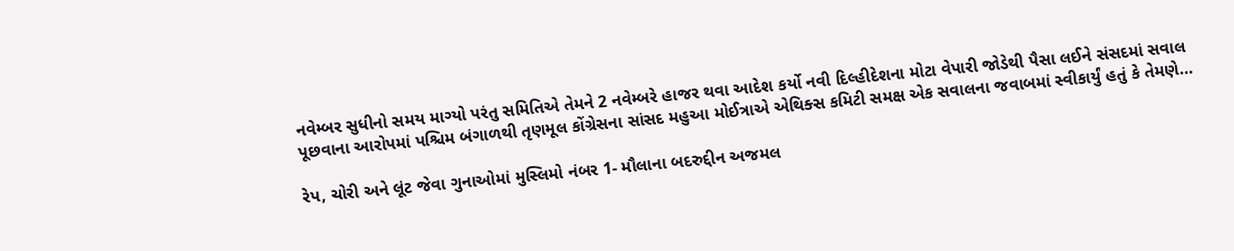નવેમ્બર સુધીનો સમય માગ્યો પરંતુ સમિતિએ તેમને 2 નવેમ્બરે હાજર થવા આદેશ કર્યો નવી દિલ્હીદેશના મોટા વેપારી જોડેથી પૈસા લઈને સંસદમાં સવાલ પૂછવાના આરોપમાં પશ્ચિમ બંગાળથી તૃણમૂલ કોંગ્રેસના સાંસદ મહુઆ મોઈત્રાએ એથિક્સ કમિટી સમક્ષ એક સવાલના જવાબમાં સ્વીકાર્યું હતું કે તેમણે…

રેપ, ચોરી અને લૂંટ જેવા ગુનાઓમાં મુસ્લિમો નંબર 1- મૌલાના બદરુદ્દીન અજમલ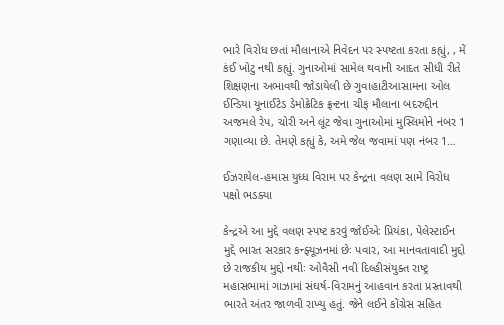ભારે વિરોધ છતાં મૌલાનાએ નિવેદન પર સ્પષ્ટતા કરતા કહ્યું, , મેં કંઈ ખોટુ નથી કહ્યું. ગુનાઓમાં સામેલ થવાની આદત સીધી રીતે શિક્ષણના અભાવથી જોડાયેલી છે ગુવાહાટીઆસામના ઓલ ઈન્ડિયા યૂનાઈટેડ ડેમોક્રેટિક ફ્રન્ટના ચીફ મૌલાના બદરુદ્દીન અજમલે રેપ, ચોરી અને લૂંટ જેવા ગુનાઓમાં મુસ્લિમોને નંબર 1 ગણાવ્યા છે. તેમણે કહ્યું કે, અમે જેલ જવામાં પણ નંબર 1…

ઈઝરાયેલ-હમાસ યુધ્ધ વિરામ પર કેન્દ્રના વલણ સામે વિરોધ પક્ષો ભડક્યા

કેન્દ્રએ આ મુદ્દે વલણ સ્પષ્ટ કરવું જોઈએઃ પ્રિયંકા, પેલેસ્ટાઈન મુદ્દે ભારત સરકાર કન્ફ્યૂઝનમાં છેઃ પવાર, આ માનવતાવાદી મુદ્દો છે રાજકીય મુદ્દો નથીઃ ઓવૈસી નવી દિલ્હીસંયુક્ત રાષ્ટ્ર મહાસભામાં ગાઝામાં સંઘર્ષ-વિરામનું આહવાન કરતા પ્રસ્તાવથી ભારતે અંતર જાળવી રાખ્યુ હતું. જેને લઈને કોંગ્રેસ સહિત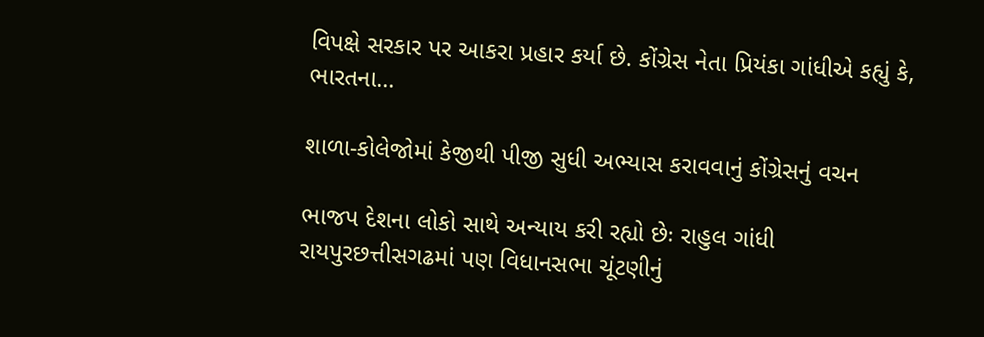વિપક્ષે સરકાર પર આકરા પ્રહાર કર્યા છે. કોંગ્રેસ નેતા પ્રિયંકા ગાંધીએ કહ્યું કે, ભારતના…

શાળા-કોલેજોમાં કેજીથી પીજી સુધી અભ્યાસ કરાવવાનું કોંગ્રેસનું વચન

ભાજપ દેશના લોકો સાથે અન્યાય કરી રહ્યો છેઃ રાહુલ ગાંધી રાયપુરછત્તીસગઢમાં પણ વિધાનસભા ચૂંટણીનું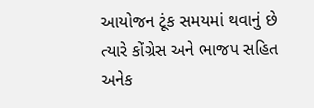આયોજન ટૂંક સમયમાં થવાનું છે ત્યારે કોંગ્રેસ અને ભાજપ સહિત અનેક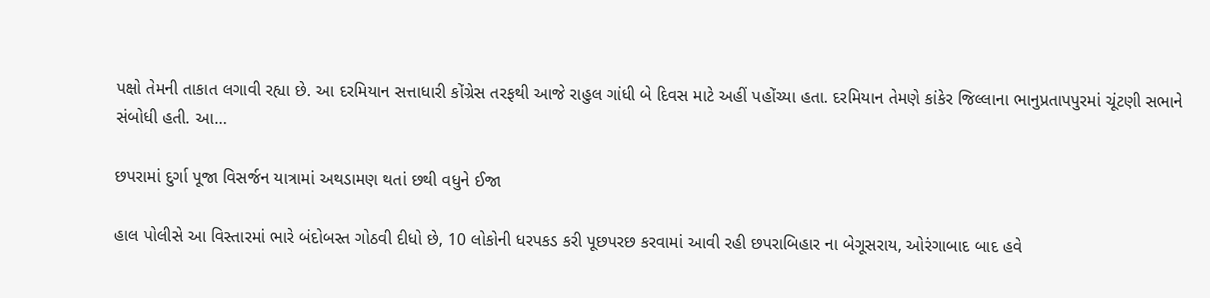પક્ષો તેમની તાકાત લગાવી રહ્યા છે. આ દરમિયાન સત્તાધારી કોંગ્રેસ તરફથી આજે રાહુલ ગાંધી બે દિવસ માટે અહીં પહોંચ્યા હતા. દરમિયાન તેમણે કાંકેર જિલ્લાના ભાનુપ્રતાપપુરમાં ચૂંટણી સભાને સંબોધી હતી. આ…

છપરામાં દુર્ગા પૂજા વિસર્જન યાત્રામાં અથડામણ થતાં છથી વધુને ઈજા

હાલ પોલીસે આ વિસ્તારમાં ભારે બંદોબસ્ત ગોઠવી દીધો છે, 10 લોકોની ધરપકડ કરી પૂછપરછ કરવામાં આવી રહી છપરાબિહાર ના બેગૂસરાય, ઓરંગાબાદ બાદ હવે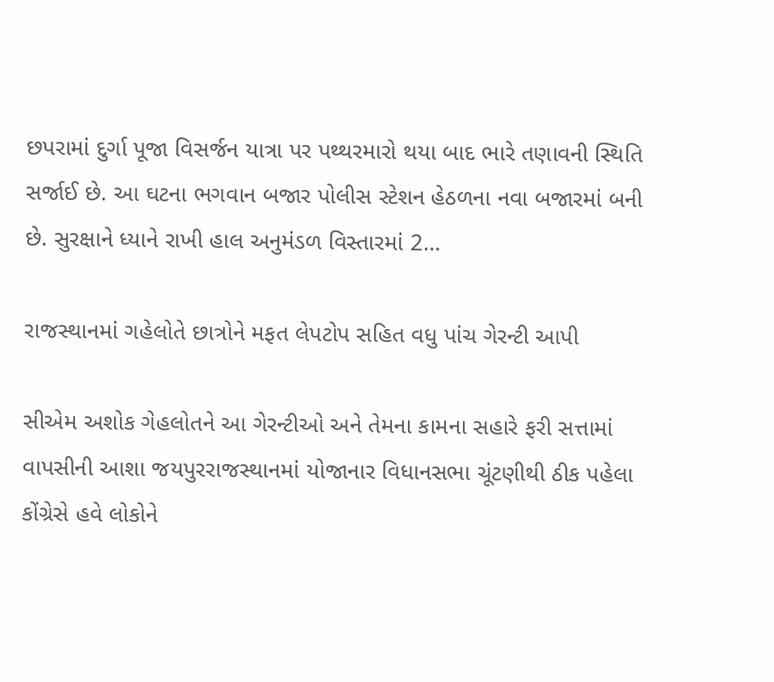છપરામાં દુર્ગા પૂજા વિસર્જન યાત્રા પર પથ્થરમારો થયા બાદ ભારે તણાવની સ્થિતિ સર્જાઈ છે. આ ઘટના ભગવાન બજાર પોલીસ સ્ટેશન હેઠળના નવા બજારમાં બની છે. સુરક્ષાને ધ્યાને રાખી હાલ અનુમંડળ વિસ્તારમાં 2…

રાજસ્થાનમાં ગહેલોતે છાત્રોને મફત લેપટોપ સહિત વધુ પાંચ ગેરન્ટી આપી

સીએમ અશોક ગેહલોતને આ ગેરન્ટીઓ અને તેમના કામના સહારે ફરી સત્તામાં વાપસીની આશા જયપુરરાજસ્થાનમાં યોજાનાર વિધાનસભા ચૂંટણીથી ઠીક પહેલા કોંગ્રેસે હવે લોકોને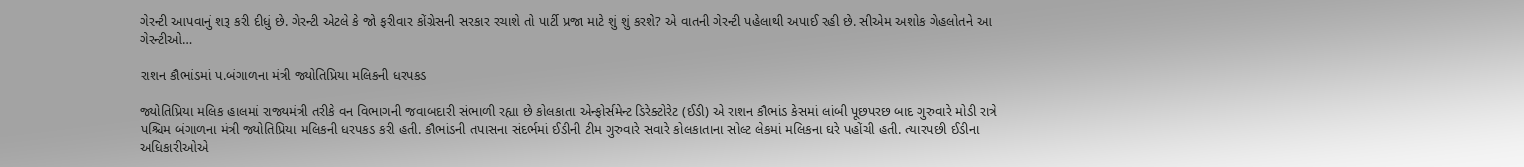ગેરન્ટી આપવાનું શરૂ કરી દીધું છે. ગેરન્ટી એટલે કે જો ફરીવાર કોંગ્રેસની સરકાર રચાશે તો પાર્ટી પ્રજા માટે શું શું કરશે? એ વાતની ગેરન્ટી પહેલાથી અપાઈ રહી છે. સીએમ અશોક ગેહલોતને આ ગેરન્ટીઓ…

રાશન કૌભાંડમાં પ.બંગાળના મંત્રી જ્યોતિપ્રિયા મલિકની ધરપકડ

જ્યોતિપ્રિયા મલિક હાલમાં રાજ્યમંત્રી તરીકે વન વિભાગની જવાબદારી સંભાળી રહ્યા છે કોલકાતા એન્ફોર્સમેન્ટ ડિરેક્ટોરેટ (ઈડી) એ રાશન કૌભાંડ કેસમાં લાંબી પૂછપરછ બાદ ગુરુવારે મોડી રાત્રે પશ્ચિમ બંગાળના મંત્રી જ્યોતિપ્રિયા મલિકની ધરપકડ કરી હતી. કૌભાંડની તપાસના સંદર્ભમાં ઈડીની ટીમ ગુરુવારે સવારે કોલકાતાના સોલ્ટ લેકમાં મલિકના ઘરે પહોંચી હતી. ત્યારપછી ઈડીના અધિકારીઓએ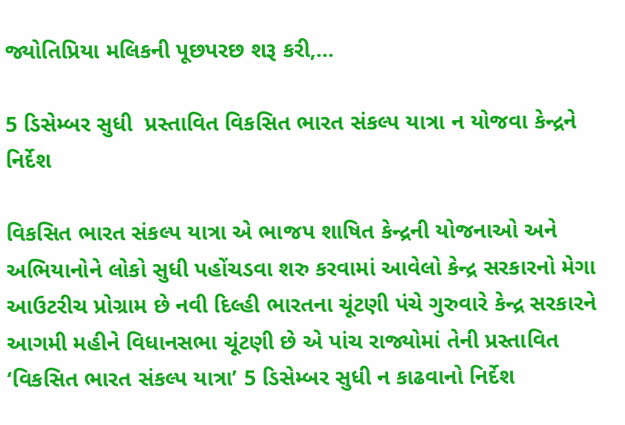જ્યોતિપ્રિયા મલિકની પૂછપરછ શરૂ કરી,…

5 ડિસેમ્બર સુધી  પ્રસ્તાવિત વિકસિત ભારત સંકલ્પ યાત્રા ન યોજવા કેન્દ્રને નિર્દેશ

વિકસિત ભારત સંકલ્પ યાત્રા એ ભાજપ શાષિત કેન્દ્રની યોજનાઓ અને અભિયાનોને લોકો સુધી પહોંચડવા શરુ કરવામાં આવેલો કેન્દ્ર સરકારનો મેગા આઉટરીચ પ્રોગ્રામ છે નવી દિલ્હી ભારતના ચૂંટણી પંચે ગુરુવારે કેન્દ્ર સરકારને આગમી મહીને વિધાનસભા ચૂંટણી છે એ પાંચ રાજ્યોમાં તેની પ્રસ્તાવિત ‘વિકસિત ભારત સંકલ્પ યાત્રા’ 5 ડિસેમ્બર સુધી ન કાઢવાનો નિર્દેશ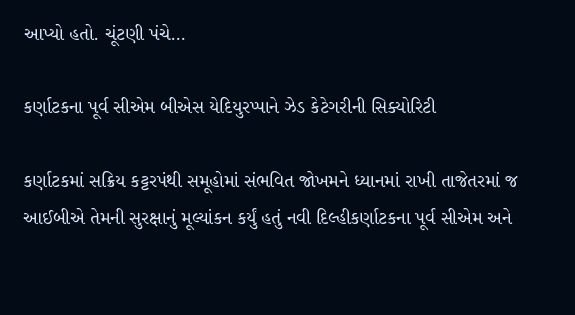આપ્યો હતો. ચૂંટણી પંચે…

કર્ણાટકના પૂર્વ સીએમ બીએસ યેદિયુરપ્પાને ઝેડ કેટેગરીની સિક્યોરિટી

કર્ણાટકમાં સક્રિય કટ્ટરપંથી સમૂહોમાં સંભવિત જોખમને ધ્યાનમાં રાખી તાજેતરમાં જ આઈબીએ તેમની સુરક્ષાનું મૂલ્યાંકન કર્યું હતું નવી દિલ્હીકર્ણાટકના પૂર્વ સીએમ અને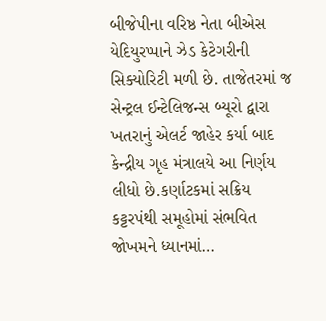બીજેપીના વરિષ્ઠ નેતા બીએસ યેદિયુરપ્પાને ઝેડ કેટેગરીની સિક્યોરિટી મળી છે. તાજેતરમાં જ સેન્ટ્રલ ઈન્ટેલિજન્સ બ્યૂરો દ્વારા ખતરાનું એલર્ટ જાહેર કર્યા બાદ કેન્દ્રીય ગૃહ મંત્રાલયે આ નિર્ણય લીધો છે.કર્ણાટકમાં સક્રિય કટ્ટરપંથી સમૂહોમાં સંભવિત જોખમને ધ્યાનમાં…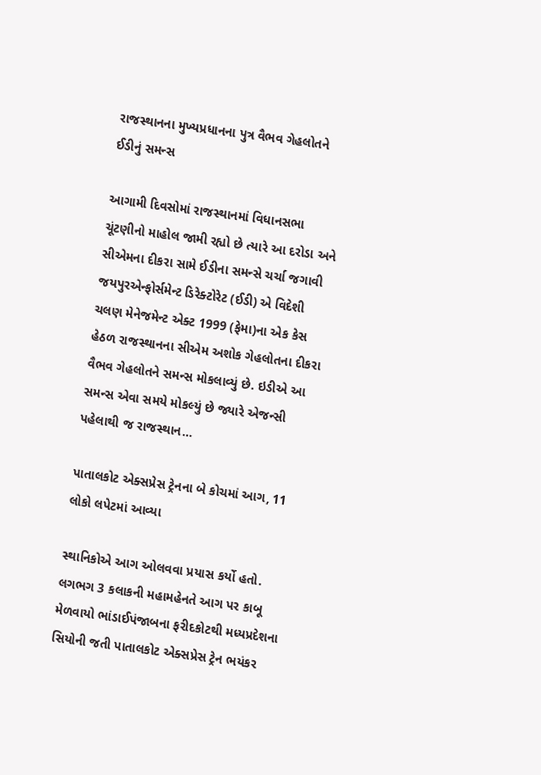રાજસ્થાનના મુખ્યપ્રધાનના પુત્ર વૈભવ ગેહલોતને ઈડીનું સમન્સ

આગામી દિવસોમાં રાજસ્થાનમાં વિધાનસભા ચૂંટણીનો માહોલ જામી રહ્યો છે ત્યારે આ દરોડા અને સીએમના દીકરા સામે ઈડીના સમન્સે ચર્ચા જગાવી જયપુરએન્ફોર્સમેન્ટ ડિરેક્ટોરેટ (ઈડી) એ વિદેશી ચલણ મેનેજમેન્ટ એક્ટ 1999 (ફેમા)ના એક કેસ હેઠળ રાજસ્થાનના સીએમ અશોક ગેહલોતના દીકરા વૈભવ ગેહલોતને સમન્સ મોકલાવ્યું છે. ઇડીએ આ સમન્સ એવા સમયે મોકલ્યું છે જ્યારે એજન્સી પહેલાથી જ રાજસ્થાન…

પાતાલકોટ એક્સપ્રેસ ટ્રેનના બે કોચમાં આગ, 11 લોકો લપેટમાં આવ્યા

સ્થાનિકોએ આગ ઓલવવા પ્રયાસ કર્યો હતો. લગભગ 3 કલાકની મહામહેનતે આગ પર કાબૂ મેળવાયો ભાંડાઈપંજાબના ફરીદકોટથી મધ્યપ્રદેશના સિયોની જતી પાતાલકોટ એક્સપ્રેસ ટ્રેન ભયંકર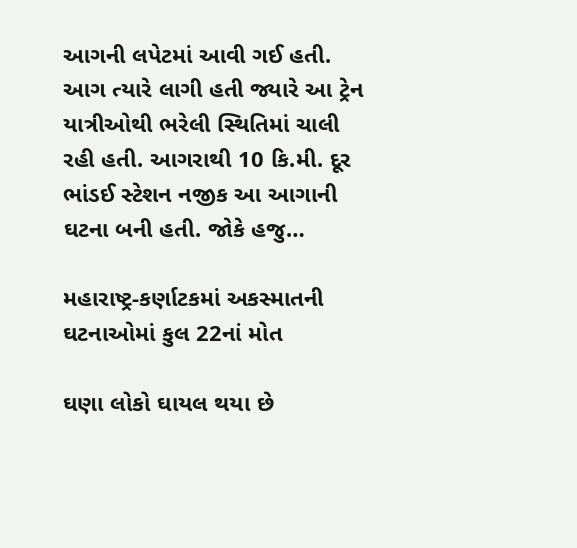આગની લપેટમાં આવી ગઈ હતી. આગ ત્યારે લાગી હતી જ્યારે આ ટ્રેન યાત્રીઓથી ભરેલી સ્થિતિમાં ચાલી રહી હતી. આગરાથી 10 કિ.મી. દૂર ભાંડઈ સ્ટેશન નજીક આ આગાની ઘટના બની હતી. જોકે હજુ…

મહારાષ્ટ્ર-કર્ણાટકમાં અકસ્માતની ઘટનાઓમાં કુલ 22નાં મોત

ઘણા લોકો ઘાયલ થયા છે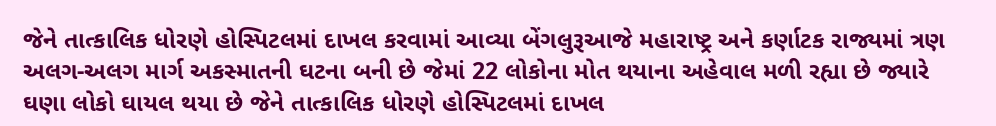જેને તાત્કાલિક ધોરણે હોસ્પિટલમાં દાખલ કરવામાં આવ્યા બેંગલુરૂઆજે મહારાષ્ટ્ર અને કર્ણાટક રાજ્યમાં ત્રણ અલગ-અલગ માર્ગ અકસ્માતની ઘટના બની છે જેમાં 22 લોકોના મોત થયાના અહેવાલ મળી રહ્યા છે જ્યારે ઘણા લોકો ઘાયલ થયા છે જેને તાત્કાલિક ધોરણે હોસ્પિટલમાં દાખલ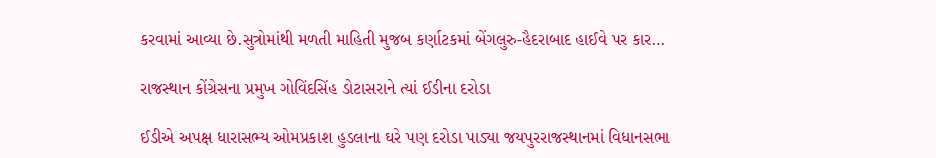કરવામાં આવ્યા છે.સુત્રોમાંથી મળતી માહિતી મુજબ કર્ણાટકમાં બેંગલુરુ-હૈદરાબાદ હાઈવે પર કાર…

રાજસ્થાન કોંગ્રેસના પ્રમુખ ગોવિંદસિંહ ડોટાસરાને ત્યાં ઈડીના દરોડા

ઈડીએ અપક્ષ ધારાસભ્ય ઓમપ્રકાશ હુડલાના ઘરે પણ દરોડા પાડ્યા જયપુરરાજસ્થાનમાં વિધાનસભા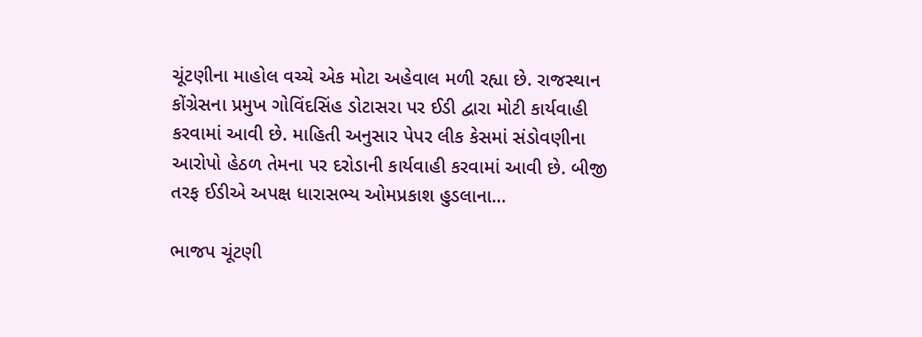ચૂંટણીના માહોલ વચ્ચે એક મોટા અહેવાલ મળી રહ્યા છે. રાજસ્થાન કોંગ્રેસના પ્રમુખ ગોવિંદસિંહ ડોટાસરા પર ઈડી દ્વારા મોટી કાર્યવાહી કરવામાં આવી છે. માહિતી અનુસાર પેપર લીક કેસમાં સંડોવણીના આરોપો હેઠળ તેમના પર દરોડાની કાર્યવાહી કરવામાં આવી છે. બીજી તરફ ઈડીએ અપક્ષ ધારાસભ્ય ઓમપ્રકાશ હુડલાના…

ભાજપ ચૂંટણી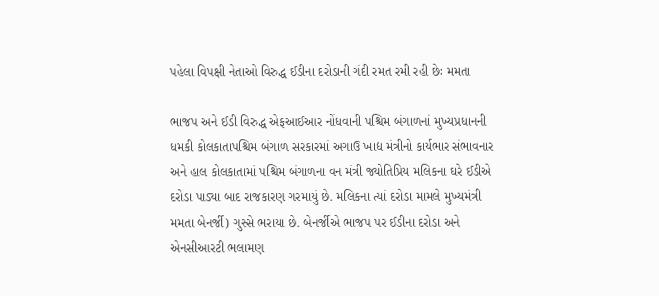પહેલા વિપક્ષી નેતાઓ વિરુદ્ધ ઈડીના દરોડાની ગંદી રમત રમી રહી છેઃ મમતા

ભાજપ અને ઈડી વિરુદ્ધ એફઆઈઆર નોંધવાની પશ્ચિમ બંગાળનાં મુખ્યપ્રધાનની ધમકી કોલકાતાપશ્ચિમ બંગાળ સરકારમાં અગાઉ ખાદ્ય મંત્રીનો કાર્યભાર સંભાવનાર અને હાલ કોલકાતામાં પશ્ચિમ બંગાળના વન મંત્રી જ્યોતિપ્રિય મલિકના ઘરે ઈડીએ દરોડા પાડ્યા બાદ રાજકારણ ગરમાયું છે. મલિકના ત્યાં દરોડા મામલે મુખ્યમંત્રી મમતા બેનર્જી) ગુસ્સે ભરાયા છે. બેનર્જીએ ભાજપ પર ઈડીના દરોડા અને એનસીઆરટી ભલામણ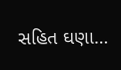સહિત ઘણા…